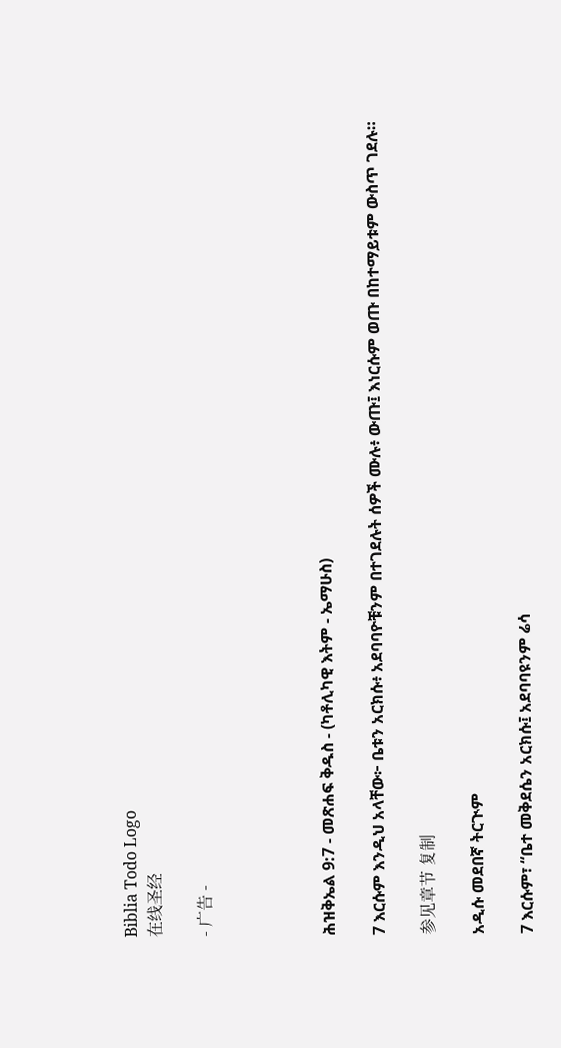Biblia Todo Logo
在线圣经

- 广告 -




ሕዝቅኤል 9:7 - መጽሐፍ ቅዱስ - (ካቶሊካዊ እትም - ኤማሁስ)

7 እርሱም እንዲህ አላቸው፦ ቤቱን አርክሱ፥ አደባባዮቹንም በተገደሉት ሰዎች ሙሉ፥ ውጡ፤ እነርሱም ወጡ በከተማይቱም ውስጥ ገደሉ።

参见章节 复制

አዲሱ መደበኛ ትርጒም

7 እርሱም፣ “ቤተ መቅደሴን አርክሱ፤ አደባባዩንም ሬሳ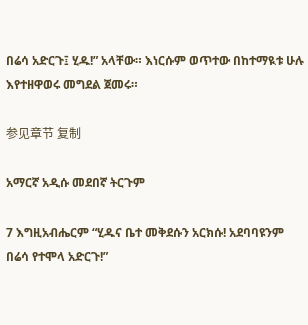በሬሳ አድርጉ፤ ሂዱ!” አላቸው። እነርሱም ወጥተው በከተማዪቱ ሁሉ እየተዘዋወሩ መግደል ጀመሩ።

参见章节 复制

አማርኛ አዲሱ መደበኛ ትርጉም

7 እግዚአብሔርም “ሂዱና ቤተ መቅደሱን አርክሱ! አደባባዩንም በሬሳ የተሞላ አድርጉ!”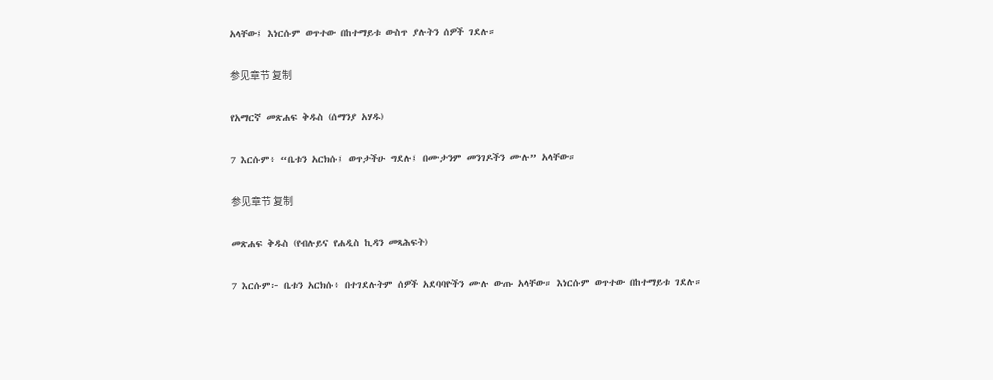አላቸው፤ እነርሱም ወጥተው በከተማይቱ ውስጥ ያሉትን ሰዎች ገደሉ።

参见章节 复制

የአማርኛ መጽሐፍ ቅዱስ (ሰማንያ አሃዱ)

7 እርሱም፥ “ቤቱን አርክሱ፤ ወጥታችሁ ግደሉ፤ በሙታንም መንገዶችን ሙሉ” አላቸው።

参见章节 复制

መጽሐፍ ቅዱስ (የብሉይና የሐዲስ ኪዳን መጻሕፍት)

7 እርሱም፦ ቤቱን አርክሱ፥ በተገደሉትም ሰዎች አደባባዮችን ሙሉ ውጡ አላቸው። እነርሱም ወጥተው በከተማይቱ ገደሉ።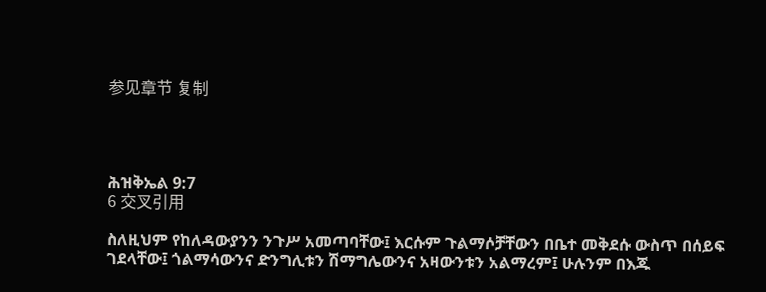参见章节 复制




ሕዝቅኤል 9:7
6 交叉引用

ስለዚህም የከለዳውያንን ንጉሥ አመጣባቸው፤ እርሱም ጉልማሶቻቸውን በቤተ መቅደሱ ውስጥ በሰይፍ ገደላቸው፤ ጎልማሳውንና ድንግሊቱን ሽማግሌውንና አዛውንቱን አልማረም፤ ሁሉንም በእጁ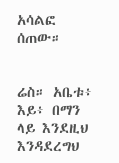አሳልፎ ሰጠው።


ሬስ። አቤቱ፥ እይ፥ በማን ላይ እንደዚህ እንዳደረግህ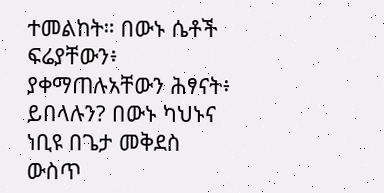ተመልከት። በውኑ ሴቶች ፍሬያቸውን፥ ያቀማጠሉአቸውን ሕፃናት፥ ይበላሉን? በውኑ ካህኑና ነቢዩ በጌታ መቅደስ ውስጥ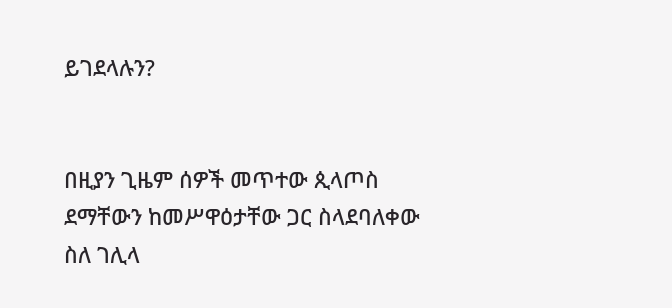ይገደላሉን?


በዚያን ጊዜም ሰዎች መጥተው ጲላጦስ ደማቸውን ከመሥዋዕታቸው ጋር ስላደባለቀው ስለ ገሊላ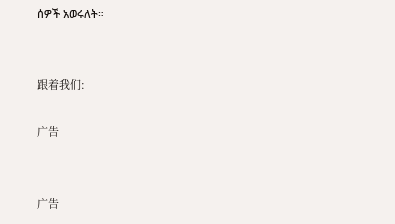ሰዎች አወሩለት።


跟着我们:

广告


广告